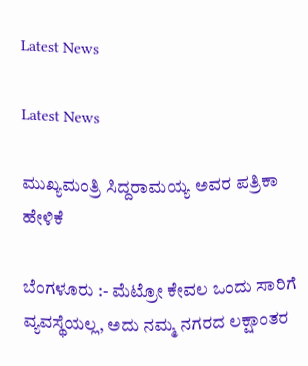Latest News

Latest News

ಮುಖ್ಯಮಂತ್ರಿ ಸಿದ್ದರಾಮಯ್ಯ ಅವರ ಪತ್ರಿಕಾ ಹೇಳಿಕೆ

ಬೆಂಗಳೂರು :- ಮೆಟ್ರೋ ಕೇವಲ ಒಂದು ಸಾರಿಗೆ ವ್ಯವಸ್ಥೆಯಲ್ಲ, ಅದು ನಮ್ಮ ನಗರದ ಲಕ್ಷಾಂತರ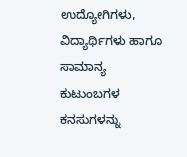ಉದ್ಯೋಗಿಗಳು, ವಿದ್ಯಾರ್ಥಿಗಳು ಹಾಗೂ ಸಾಮಾನ್ಯ ಕುಟುಂಬಗಳ ಕನಸುಗಳನ್ನು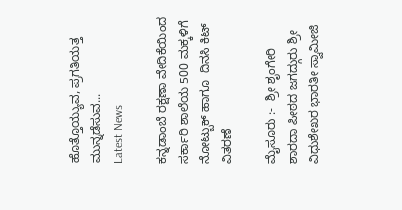ಹೊತ್ತೊಯ್ಯುವ, ಪ್ರಗತಿಯತ್ತ ಮುನ್ನಡೆಸುವ...
Latest News

ಕನ್ನಡಾಂಬೆ ರಕ್ಷಣಾ ವೇದಿಕೆಯಿಂದ ಸರ್ಕಾರಿ ಶಾಲೆಯ 500 ಮಕ್ಕಳಿಗೆ ನೋಟ್ಬುಕ್ ಹಾಗೂ  ದಿನಸಿ ಕಿಟ್ ವಿತರಣೆ

ಮೈಸೂರು :-  ಶ್ರೀ ಶೃಂಗೇರಿ ಶಾರದಾ ಪೀಠದ ಜಗದ್ಗುರು ಶ್ರೀ ವಿಧುಶೇಖರ ಭಾರತೀ ಸ್ವಾಮೀಜಿ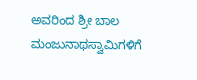ಅವರಿಂದ ಶ್ರೀ ಬಾಲ ಮಂಜುನಾಥಸ್ವಾಮಿಗಳಿಗೆ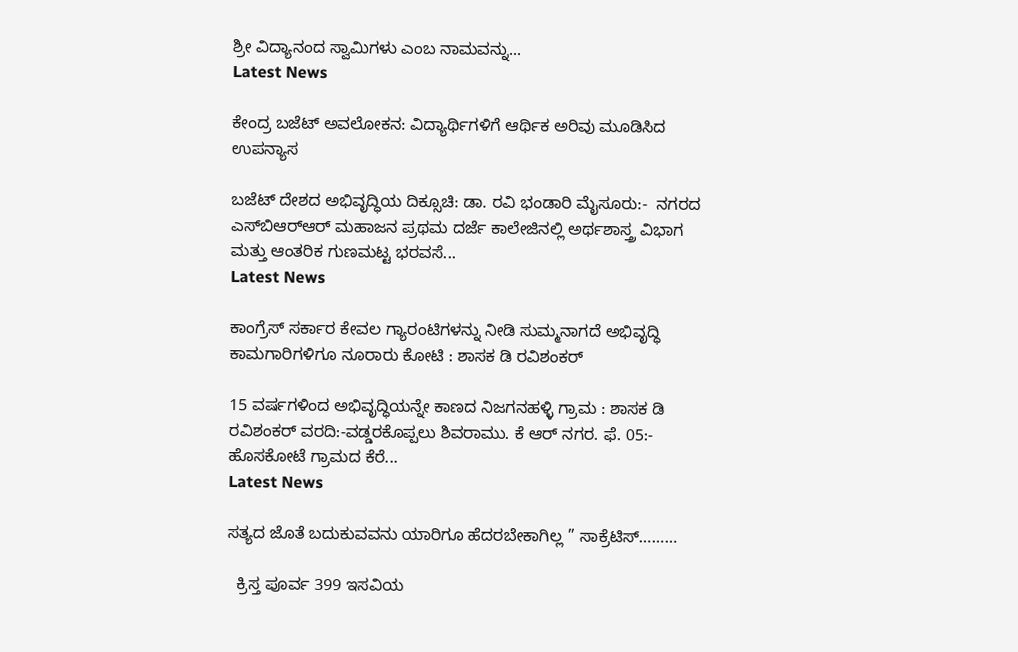ಶ್ರೀ ವಿದ್ಯಾನಂದ ಸ್ವಾಮಿಗಳು ಎಂಬ ನಾಮವನ್ನು...
Latest News

ಕೇಂದ್ರ ಬಜೆಟ್ ಅವಲೋಕನ: ವಿದ್ಯಾರ್ಥಿಗಳಿಗೆ ಆರ್ಥಿಕ ಅರಿವು ಮೂಡಿಸಿದ ಉಪನ್ಯಾಸ

ಬಜೆಟ್ ದೇಶದ ಅಭಿವೃದ್ಧಿಯ ದಿಕ್ಸೂಚಿ: ಡಾ. ರವಿ ಭಂಡಾರಿ ಮೈಸೂರು:-  ನಗರದ ಎಸ್‌ಬಿಆರ್‌ಆರ್ ಮಹಾಜನ ಪ್ರಥಮ ದರ್ಜೆ ಕಾಲೇಜಿನಲ್ಲಿ ಅರ್ಥಶಾಸ್ತ್ರ ವಿಭಾಗ ಮತ್ತು ಆಂತರಿಕ ಗುಣಮಟ್ಟ ಭರವಸೆ...
Latest News

ಕಾಂಗ್ರೆಸ್ ಸರ್ಕಾರ ಕೇವಲ ಗ್ಯಾರಂಟಿಗಳನ್ನು ನೀಡಿ ಸುಮ್ಮನಾಗದೆ ಅಭಿವೃದ್ಧಿ ಕಾಮಗಾರಿಗಳಿಗೂ ನೂರಾರು ಕೋಟಿ : ಶಾಸಕ ಡಿ ರವಿಶಂಕರ್

15 ವರ್ಷಗಳಿಂದ ಅಭಿವೃದ್ಧಿಯನ್ನೇ ಕಾಣದ ನಿಜಗನಹಳ್ಳಿ ಗ್ರಾಮ : ಶಾಸಕ ಡಿ ರವಿಶಂಕರ್ ವರದಿ:-ವಡ್ಡರಕೊಪ್ಪಲು ಶಿವರಾಮು. ಕೆ ಆರ್ ನಗರ. ಫೆ. 05:-  ಹೊಸಕೋಟೆ ಗ್ರಾಮದ ಕೆರೆ...
Latest News

ಸತ್ಯದ ಜೊತೆ ಬದುಕುವವನು ಯಾರಿಗೂ ಹೆದರಬೇಕಾಗಿಲ್ಲ ” ಸಾಕ್ರೆಟಿಸ್………

  ಕ್ರಿಸ್ತ ಪೂರ್ವ 399 ಇಸವಿಯ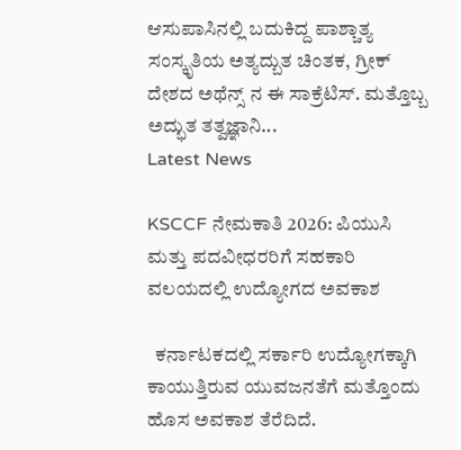ಆಸುಪಾಸಿನಲ್ಲಿ ಬದುಕಿದ್ದ ಪಾಶ್ಚಾತ್ಯ ಸಂಸ್ಕೃತಿಯ ಅತ್ಯದ್ಬುತ ಚಿಂತಕ, ಗ್ರೀಕ್ ದೇಶದ ಅಥೆನ್ಸ್ ನ ಈ ಸಾಕ್ರೆಟಿಸ್. ಮತ್ತೊಬ್ಬ ಅದ್ಭುತ ತತ್ವಜ್ಞಾನಿ...
Latest News

KSCCF ನೇಮಕಾತಿ 2026: ಪಿಯುಸಿ ಮತ್ತು ಪದವೀಧರರಿಗೆ ಸಹಕಾರಿ ವಲಯದಲ್ಲಿ ಉದ್ಯೋಗದ ಅವಕಾಶ

  ಕರ್ನಾಟಕದಲ್ಲಿ ಸರ್ಕಾರಿ ಉದ್ಯೋಗಕ್ಕಾಗಿ ಕಾಯುತ್ತಿರುವ ಯುವಜನತೆಗೆ ಮತ್ತೊಂದು ಹೊಸ ಅವಕಾಶ ತೆರೆದಿದೆ.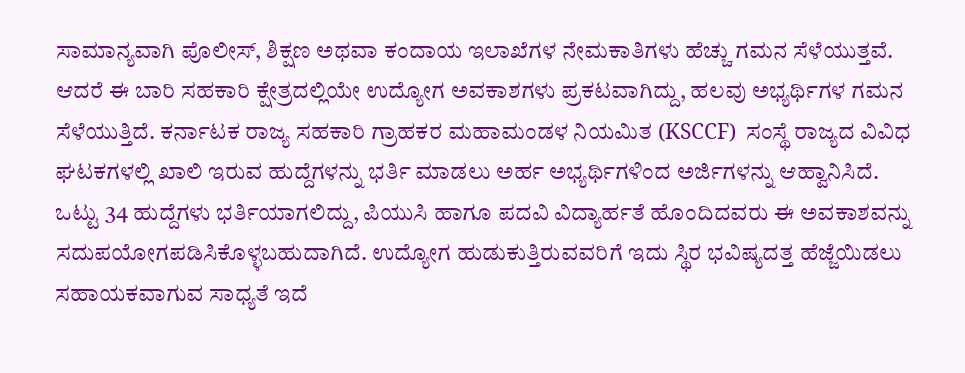ಸಾಮಾನ್ಯವಾಗಿ ಪೊಲೀಸ್, ಶಿಕ್ಷಣ ಅಥವಾ ಕಂದಾಯ ಇಲಾಖೆಗಳ ನೇಮಕಾತಿಗಳು ಹೆಚ್ಚು ಗಮನ ಸೆಳೆಯುತ್ತವೆ. ಆದರೆ ಈ ಬಾರಿ ಸಹಕಾರಿ ಕ್ಷೇತ್ರದಲ್ಲಿಯೇ ಉದ್ಯೋಗ ಅವಕಾಶಗಳು ಪ್ರಕಟವಾಗಿದ್ದು, ಹಲವು ಅಭ್ಯರ್ಥಿಗಳ ಗಮನ ಸೆಳೆಯುತ್ತಿದೆ. ಕರ್ನಾಟಕ ರಾಜ್ಯ ಸಹಕಾರಿ ಗ್ರಾಹಕರ ಮಹಾಮಂಡಳ ನಿಯಮಿತ (KSCCF)  ಸಂಸ್ಥೆ ರಾಜ್ಯದ ವಿವಿಧ ಘಟಕಗಳಲ್ಲಿ ಖಾಲಿ ಇರುವ ಹುದ್ದೆಗಳನ್ನು ಭರ್ತಿ ಮಾಡಲು ಅರ್ಹ ಅಭ್ಯರ್ಥಿಗಳಿಂದ ಅರ್ಜಿಗಳನ್ನು ಆಹ್ವಾನಿಸಿದೆ. ಒಟ್ಟು 34 ಹುದ್ದೆಗಳು ಭರ್ತಿಯಾಗಲಿದ್ದು, ಪಿಯುಸಿ ಹಾಗೂ ಪದವಿ ವಿದ್ಯಾರ್ಹತೆ ಹೊಂದಿದವರು ಈ ಅವಕಾಶವನ್ನು ಸದುಪಯೋಗಪಡಿಸಿಕೊಳ್ಳಬಹುದಾಗಿದೆ. ಉದ್ಯೋಗ ಹುಡುಕುತ್ತಿರುವವರಿಗೆ ಇದು ಸ್ಥಿರ ಭವಿಷ್ಯದತ್ತ ಹೆಜ್ಜೆಯಿಡಲು ಸಹಾಯಕವಾಗುವ ಸಾಧ್ಯತೆ ಇದೆ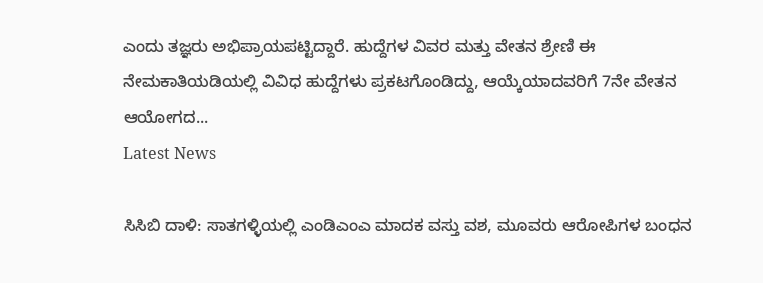ಎಂದು ತಜ್ಞರು ಅಭಿಪ್ರಾಯಪಟ್ಟಿದ್ದಾರೆ. ಹುದ್ದೆಗಳ ವಿವರ ಮತ್ತು ವೇತನ ಶ್ರೇಣಿ ಈ ನೇಮಕಾತಿಯಡಿಯಲ್ಲಿ ವಿವಿಧ ಹುದ್ದೆಗಳು ಪ್ರಕಟಗೊಂಡಿದ್ದು, ಆಯ್ಕೆಯಾದವರಿಗೆ 7ನೇ ವೇತನ ಆಯೋಗದ...
Latest News

ಸಿಸಿಬಿ ದಾಳಿ: ಸಾತಗಳ್ಳಿಯಲ್ಲಿ ಎಂಡಿಎಂಎ ಮಾದಕ ವಸ್ತು ವಶ, ಮೂವರು ಆರೋಪಿಗಳ ಬಂಧನ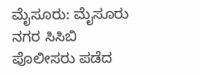ಮೈಸೂರು: ಮೈಸೂರು ನಗರ ಸಿಸಿಬಿ ಪೊಲೀಸರು ಪಡೆದ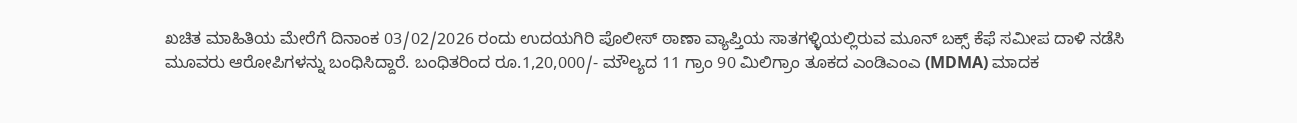ಖಚಿತ ಮಾಹಿತಿಯ ಮೇರೆಗೆ ದಿನಾಂಕ 03/02/2026 ರಂದು ಉದಯಗಿರಿ ಪೊಲೀಸ್ ಠಾಣಾ ವ್ಯಾಪ್ತಿಯ ಸಾತಗಳ್ಳಿಯಲ್ಲಿರುವ ಮೂನ್ ಬಕ್ಸ್ ಕೆಫೆ ಸಮೀಪ ದಾಳಿ ನಡೆಸಿ ಮೂವರು ಆರೋಪಿಗಳನ್ನು ಬಂಧಿಸಿದ್ದಾರೆ. ಬಂಧಿತರಿಂದ ರೂ.1,20,000/- ಮೌಲ್ಯದ 11 ಗ್ರಾಂ 90 ಮಿಲಿಗ್ರಾಂ ತೂಕದ ಎಂಡಿಎಂಎ (MDMA) ಮಾದಕ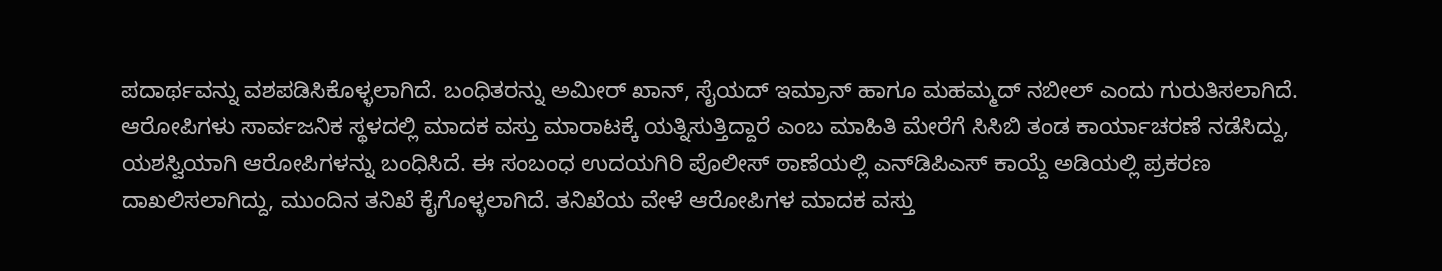ಪದಾರ್ಥವನ್ನು ವಶಪಡಿಸಿಕೊಳ್ಳಲಾಗಿದೆ. ಬಂಧಿತರನ್ನು ಅಮೀರ್ ಖಾನ್, ಸೈಯದ್ ಇಮ್ರಾನ್ ಹಾಗೂ ಮಹಮ್ಮದ್ ನಬೀಲ್ ಎಂದು ಗುರುತಿಸಲಾಗಿದೆ. ಆರೋಪಿಗಳು ಸಾರ್ವಜನಿಕ ಸ್ಥಳದಲ್ಲಿ ಮಾದಕ ವಸ್ತು ಮಾರಾಟಕ್ಕೆ ಯತ್ನಿಸುತ್ತಿದ್ದಾರೆ ಎಂಬ ಮಾಹಿತಿ ಮೇರೆಗೆ ಸಿಸಿಬಿ ತಂಡ ಕಾರ್ಯಾಚರಣೆ ನಡೆಸಿದ್ದು, ಯಶಸ್ವಿಯಾಗಿ ಆರೋಪಿಗಳನ್ನು ಬಂಧಿಸಿದೆ. ಈ ಸಂಬಂಧ ಉದಯಗಿರಿ ಪೊಲೀಸ್ ಠಾಣೆಯಲ್ಲಿ ಎನ್‌ಡಿಪಿಎಸ್ ಕಾಯ್ದೆ ಅಡಿಯಲ್ಲಿ ಪ್ರಕರಣ ದಾಖಲಿಸಲಾಗಿದ್ದು, ಮುಂದಿನ ತನಿಖೆ ಕೈಗೊಳ್ಳಲಾಗಿದೆ. ತನಿಖೆಯ ವೇಳೆ ಆರೋಪಿಗಳ ಮಾದಕ ವಸ್ತು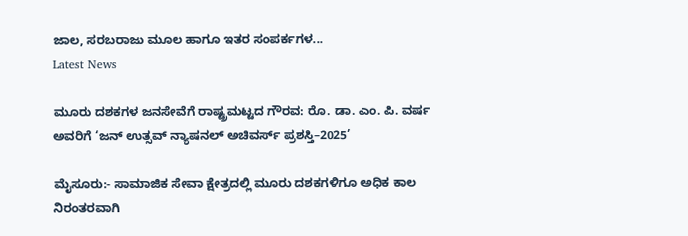ಜಾಲ, ಸರಬರಾಜು ಮೂಲ ಹಾಗೂ ಇತರ ಸಂಪರ್ಕಗಳ...
Latest News

ಮೂರು ದಶಕಗಳ ಜನಸೇವೆಗೆ ರಾಷ್ಟ್ರಮಟ್ಟದ ಗೌರವ: ರೊ. ಡಾ. ಎಂ. ಪಿ. ವರ್ಷ ಅವರಿಗೆ ‘ಜನ್ ಉತ್ಸವ್ ನ್ಯಾಷನಲ್ ಅಚಿವರ್ಸ್ ಪ್ರಶಸ್ತಿ–2025’

ಮೈಸೂರು:- ಸಾಮಾಜಿಕ ಸೇವಾ ಕ್ಷೇತ್ರದಲ್ಲಿ ಮೂರು ದಶಕಗಳಿಗೂ ಅಧಿಕ ಕಾಲ ನಿರಂತರವಾಗಿ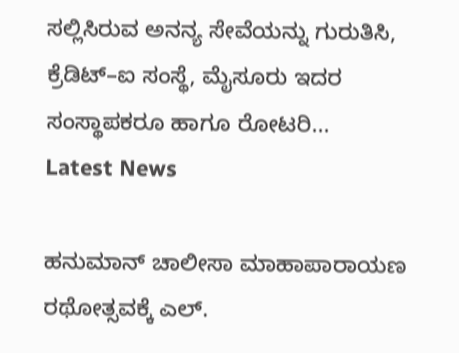ಸಲ್ಲಿಸಿರುವ ಅನನ್ಯ ಸೇವೆಯನ್ನು ಗುರುತಿಸಿ, ಕ್ರೆಡಿಟ್–ಐ ಸಂಸ್ಥೆ, ಮೈಸೂರು ಇದರ ಸಂಸ್ಥಾಪಕರೂ ಹಾಗೂ ರೋಟರಿ...
Latest News

ಹನುಮಾನ್ ಚಾಲೀಸಾ ಮಾಹಾಪಾರಾಯಣ ರಥೋತ್ಸವಕ್ಕೆ ಎಲ್.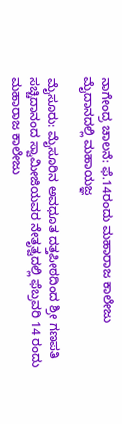ನಾಗೇಂದ್ರ ಚಾಲನೆ: ಫೆ.14ರಂದು ಮಹಾರಾಜ ಕಾಲೇಜು ಮೈದಾನದಲ್ಲಿ ಮಹಾಯಜ್ಞ

ಮೈಸೂರು: ಮೈಸೂರಿನ ಅವಧೂತ ದತ್ತಪೀಠದಿಂದ ಶ್ರೀ ಗಣಪತಿ ಸಚ್ಚಿದಾನಂದ ಸ್ವಾಮೀಜಿಯವರ ನೇತೃತ್ವದಲ್ಲಿ ಫೆಬ್ರವರಿ 14 ರಂದು ಮಹಾರಾಜ ಕಾಲೇಜು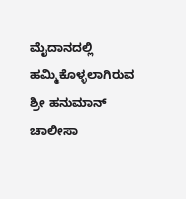ಮೈದಾನದಲ್ಲಿ ಹಮ್ಮಿಕೊಳ್ಳಲಾಗಿರುವ ಶ್ರೀ ಹನುಮಾನ್ ಚಾಲೀಸಾ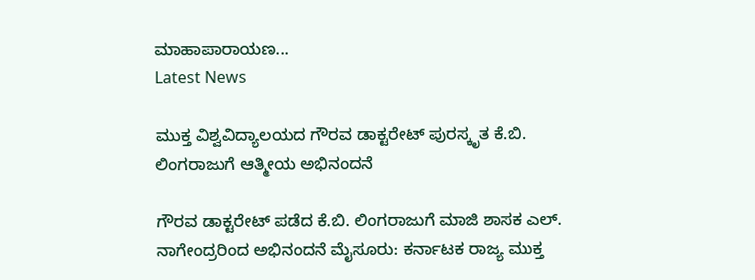ಮಾಹಾಪಾರಾಯಣ...
Latest News

ಮುಕ್ತ ವಿಶ್ವವಿದ್ಯಾಲಯದ ಗೌರವ ಡಾಕ್ಟರೇಟ್ ಪುರಸ್ಕೃತ ಕೆ.ಬಿ. ಲಿಂಗರಾಜುಗೆ ಆತ್ಮೀಯ ಅಭಿನಂದನೆ

ಗೌರವ ಡಾಕ್ಟರೇಟ್ ಪಡೆದ ಕೆ.ಬಿ. ಲಿಂಗರಾಜುಗೆ ಮಾಜಿ ಶಾಸಕ ಎಲ್. ನಾಗೇಂದ್ರರಿಂದ ಅಭಿನಂದನೆ ಮೈಸೂರು: ಕರ್ನಾಟಕ ರಾಜ್ಯ ಮುಕ್ತ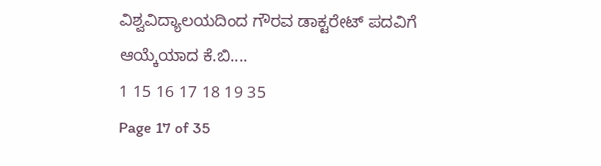ವಿಶ್ವವಿದ್ಯಾಲಯದಿಂದ ಗೌರವ ಡಾಕ್ಟರೇಟ್ ಪದವಿಗೆ ಆಯ್ಕೆಯಾದ ಕೆ.ಬಿ....
1 15 16 17 18 19 35
Page 17 of 35